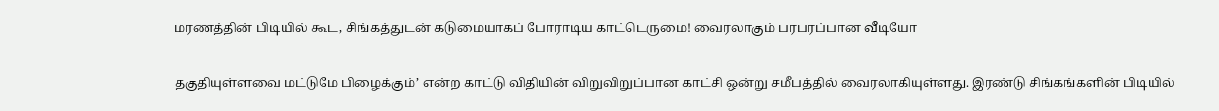மரணத்தின் பிடியில் கூட, சிங்கத்துடன் கடுமையாகப் போராடிய காட்டெருமை! வைரலாகும் பரபரப்பான வீடியோ

தகுதியுள்ளவை மட்டுமே பிழைக்கும்’ என்ற காட்டு விதியின் விறுவிறுப்பான காட்சி ஒன்று சமீபத்தில் வைரலாகியுள்ளது. இரண்டு சிங்கங்களின் பிடியில்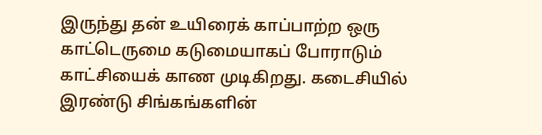இருந்து தன் உயிரைக் காப்பாற்ற ஒரு காட்டெருமை கடுமையாகப் போராடும் காட்சியைக் காண முடிகிறது. கடைசியில் இரண்டு சிங்கங்களின்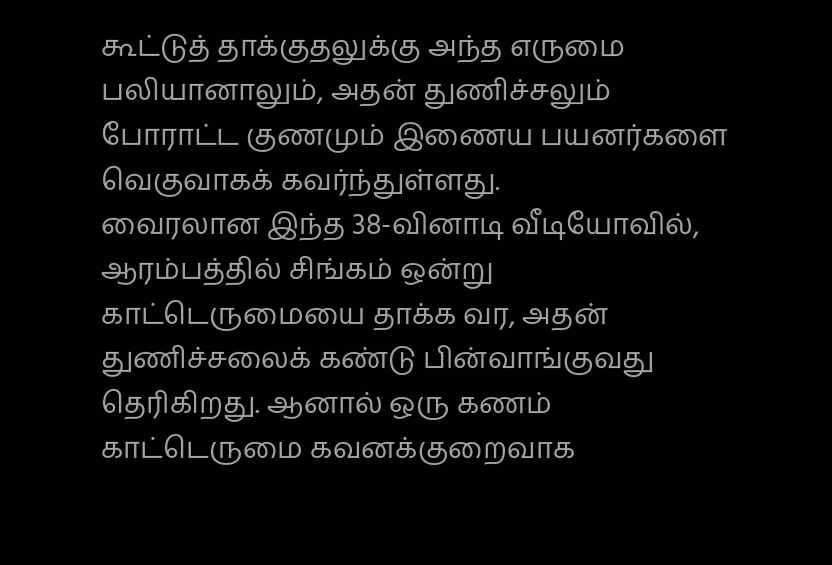கூட்டுத் தாக்குதலுக்கு அந்த எருமை பலியானாலும், அதன் துணிச்சலும் போராட்ட குணமும் இணைய பயனர்களை வெகுவாகக் கவர்ந்துள்ளது.
வைரலான இந்த 38-வினாடி வீடியோவில், ஆரம்பத்தில் சிங்கம் ஒன்று காட்டெருமையை தாக்க வர, அதன் துணிச்சலைக் கண்டு பின்வாங்குவது தெரிகிறது. ஆனால் ஒரு கணம் காட்டெருமை கவனக்குறைவாக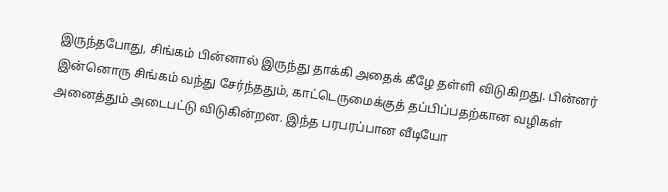இருந்தபோது, சிங்கம் பின்னால் இருந்து தாக்கி அதைக் கீழே தள்ளி விடுகிறது. பின்னர் இன்னொரு சிங்கம் வந்து சேர்ந்ததும், காட்டெருமைக்குத் தப்பிப்பதற்கான வழிகள் அனைத்தும் அடைபட்டு விடுகின்றன. இந்த பரபரப்பான வீடியோ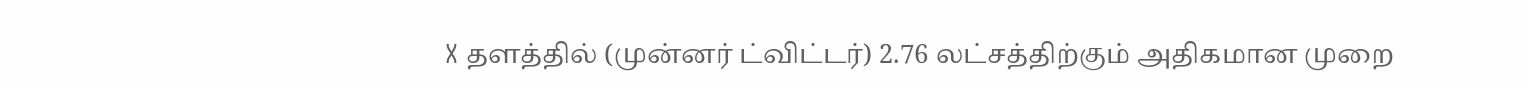X தளத்தில் (முன்னர் ட்விட்டர்) 2.76 லட்சத்திற்கும் அதிகமான முறை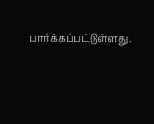பார்க்கப்பட்டுள்ளது.